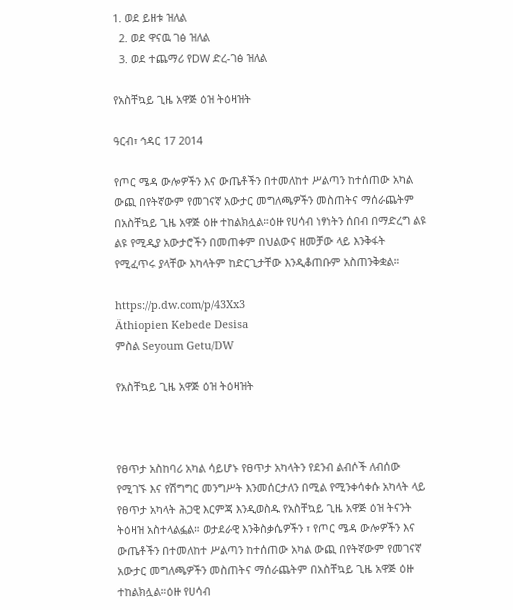1. ወደ ይዘቱ ዝለል
  2. ወደ ዋናዉ ገፅ ዝለል
  3. ወደ ተጨማሪ የDW ድረ-ገፅ ዝለል

የአስቸኳይ ጊዜ አዋጅ ዕዝ ትዕዛዝት

ዓርብ፣ ኅዳር 17 2014

የጦር ሜዳ ውሎዎችን እና ውጤቶችን በተመለከተ ሥልጣን ከተሰጠው አካል ውጪ በየትኛውም የመገናኛ አውታር መግለጫዎችን መስጠትና ማሰራጨትም በአስቸኳይ ጊዜ አዋጅ ዕዙ ተከልክሏል።ዕዙ የሀሳብ ነፃነትን ሰበብ በማድረግ ልዩ ልዩ የሚዲያ አውታሮችን በመጠቀም በህልውና ዘመቻው ላይ እንቅፋት የሚፈጥሩ ያላቸው አካላትም ከድርጊታቸው እንዲቆጠቡም አስጠንቅቋል።

https://p.dw.com/p/43Xx3
Äthiopien Kebede Desisa
ምስል Seyoum Getu/DW

የአስቸኳይ ጊዜ አዋጅ ዕዝ ትዕዛዝት



የፀጥታ አስከባሪ አካል ሳይሆኑ የፀጥታ አካላትን የደንብ ልብሶች ለብሰው የሚገኙ እና የሽግግር መንግሥት እንመሰርታለን በሚል የሚንቀሳቀሱ አካላት ላይ የፀጥታ አካላት ሕጋዊ እርምጃ እንዲወስዱ የአስቸኳይ ጊዜ አዋጅ ዕዝ ትናንት ትዕዛዝ አስተላልፏል። ወታደራዊ እንቅስቃሴዎችን ፣ የጦር ሜዳ ውሎዎችን እና ውጤቶችን በተመለከተ ሥልጣን ከተሰጠው አካል ውጪ በየትኛውም የመገናኛ አውታር መግለጫዎችን መስጠትና ማሰራጨትም በአስቸኳይ ጊዜ አዋጅ ዕዙ ተከልክሏል።ዕዙ የሀሳብ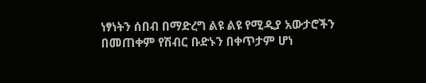ነፃነትን ሰበብ በማድረግ ልዩ ልዩ የሚዲያ አውታሮችን በመጠቀም የሽብር ቡድኑን በቀጥታም ሆነ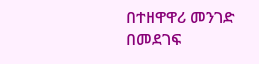በተዘዋዋሪ መንገድ በመደገፍ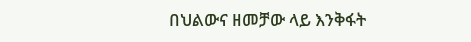በህልውና ዘመቻው ላይ እንቅፋት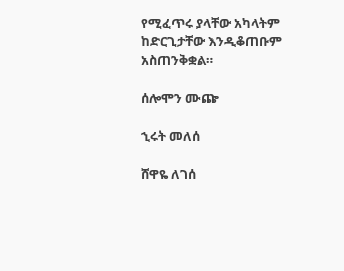የሚፈጥሩ ያላቸው አካላትም ከድርጊታቸው እንዲቆጠቡም አስጠንቅቋል።

ሰሎሞን ሙጬ

ኂሩት መለሰ

ሸዋዬ ለገሰ